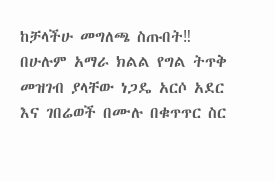ከቻላችሁ መግለጫ ስጡበት‼
በሁሉም አማራ ክልል የግል ትጥቅ መዝገብ ያላቸው ነጋዴ አርሶ አደር እና ገበሬወች በሙሉ በቁጥጥር ስር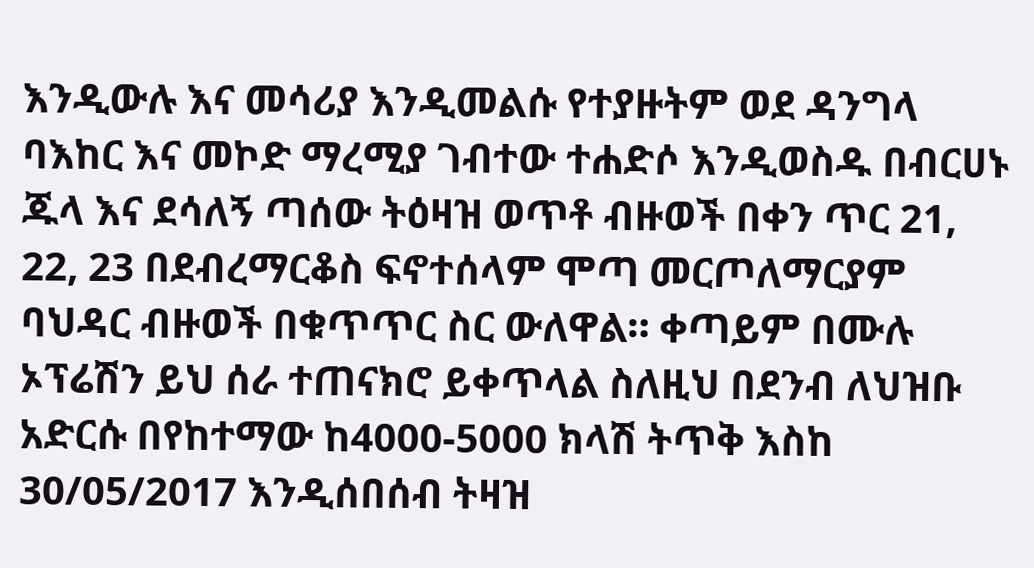እንዲውሉ እና መሳሪያ እንዲመልሱ የተያዙትም ወደ ዳንግላ ባእከር እና መኮድ ማረሚያ ገብተው ተሐድሶ እንዲወስዱ በብርሀኑ ጁላ እና ደሳለኝ ጣሰው ትዕዛዝ ወጥቶ ብዙወች በቀን ጥር 21, 22, 23 በደብረማርቆስ ፍኖተሰላም ሞጣ መርጦለማርያም ባህዳር ብዙወች በቁጥጥር ስር ውለዋል። ቀጣይም በሙሉ ኦፕሬሽን ይህ ሰራ ተጠናክሮ ይቀጥላል ስለዚህ በደንብ ለህዝቡ አድርሱ በየከተማው ከ4000-5000 ክላሽ ትጥቅ እስከ 30/05/2017 እንዲሰበሰብ ትዛዝ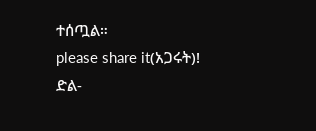ተሰጧል።
please share it(አጋሩት)!
ድል-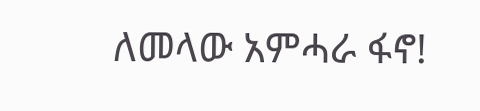ለመላው አምሓራ ፋኖ!